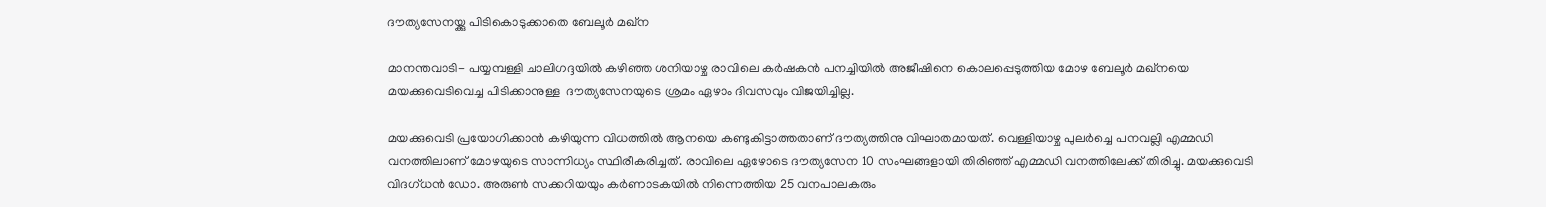ദൗത്യസേനയ്ക്കു പിടികൊടുക്കാതെ ബേലൂര്‍ മഖ്ന

മാനന്തവാടി- പയ്യമ്പള്ളി ചാലിഗദ്ദയില്‍ കഴിഞ്ഞ ശനിയാഴ്ച രാവിലെ കര്‍ഷകന്‍ പനച്ചിയില്‍ അജീഷിനെ കൊലപ്പെടുത്തിയ മോഴ ബേലൂര്‍ മഖ്നയെ മയക്കുവെടിവെച്ച പിടിക്കാനുള്ള  ദൗത്യസേനയുടെ ശ്രമം ഏഴാം ദിവസവും വിജയിച്ചില്ല.

മയക്കുവെടി പ്രയോഗിക്കാന്‍ കഴിയുന്ന വിധത്തില്‍ ആനയെ കണ്ടുകിട്ടാത്തതാണ് ദൗത്യത്തിനു വിഘാതമായത്. വെള്ളിയാഴ്ച പുലര്‍ച്ചെ പനവല്ലി എമ്മഡി വനത്തിലാണ് മോഴയുടെ സാന്നിധ്യം സ്ഥിരീകരിച്ചത്. രാവിലെ ഏഴോടെ ദൗത്യസേന 10 സംഘങ്ങളായി തിരിഞ്ഞ് എമ്മഡി വനത്തിലേക്ക് തിരിച്ചു. മയക്കുവെടി വിദഗ്ധന്‍ ഡോ. അരുണ്‍ സക്കറിയയും കര്‍ണാടകയില്‍ നിന്നെത്തിയ 25 വനപാലകരും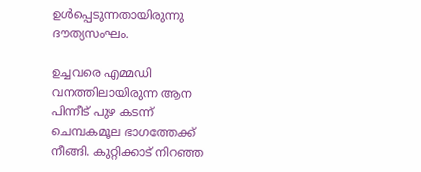ഉള്‍പ്പെടുന്നതായിരുന്നു ദൗത്യസംഘം.

ഉച്ചവരെ എമ്മഡി വനത്തിലായിരുന്ന ആന പിന്നീട് പുഴ കടന്ന് ചെമ്പകമൂല ഭാഗത്തേക്ക് നീങ്ങി. കുറ്റിക്കാട് നിറഞ്ഞ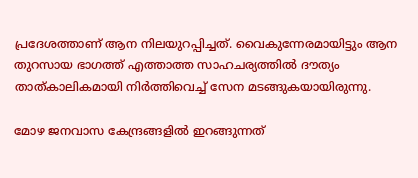പ്രദേശത്താണ് ആന നിലയുറപ്പിച്ചത്. വൈകുന്നേരമായിട്ടും ആന തുറസായ ഭാഗത്ത് എത്താത്ത സാഹചര്യത്തില്‍ ദൗത്യം താത്കാലികമായി നിര്‍ത്തിവെച്ച് സേന മടങ്ങുകയായിരുന്നു.

മോഴ ജനവാസ കേന്ദ്രങ്ങളില്‍ ഇറങ്ങുന്നത്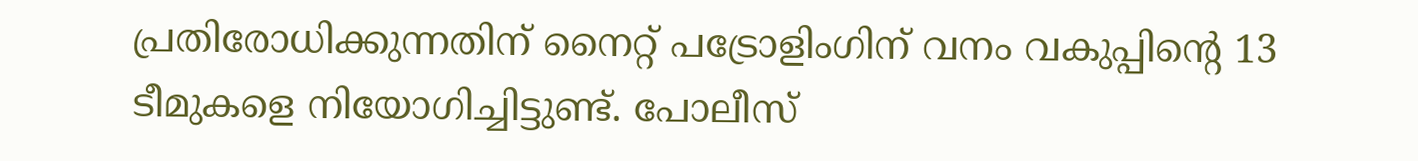പ്രതിരോധിക്കുന്നതിന് നൈറ്റ് പട്രോളിംഗിന് വനം വകുപ്പിന്റെ 13 ടീമുകളെ നിയോഗിച്ചിട്ടുണ്ട്. പോലീസ്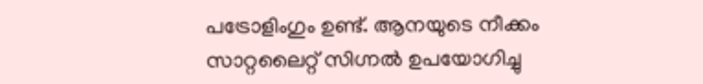പട്രോളിംഗും ഉണ്ട്. ആനയുടെ നീക്കം സാറ്റലൈറ്റ് സിഗ്നല്‍ ഉപയോഗിച്ചു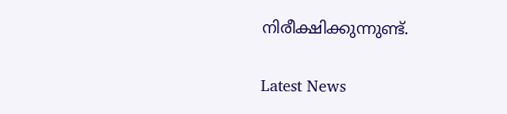നിരീക്ഷിക്കുന്നുണ്ട്.

Latest News